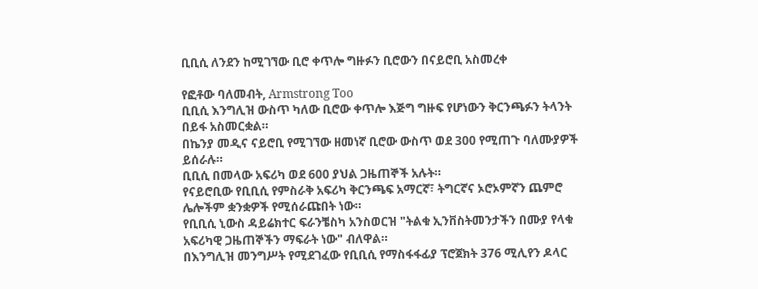ቢቢሲ ለንደን ከሚገኘው ቢሮ ቀጥሎ ግዙፉን ቢሮውን በናይሮቢ አስመረቀ

የፎቶው ባለመብት, Armstrong Too
ቢቢሲ እንግሊዝ ውስጥ ካለው ቢሮው ቀጥሎ እጅግ ግዙፍ የሆነውን ቅርንጫፉን ትላንት በይፋ አስመርቋል።
በኬንያ መዲና ናይሮቢ የሚገኘው ዘመነኛ ቢሮው ውስጥ ወደ 300 የሚጠጉ ባለሙያዎች ይሰራሉ።
ቢቢሲ በመላው አፍሪካ ወደ 600 ያህል ጋዜጠኞች አሉት።
የናይሮቢው የቢቢሲ የምስራቅ አፍሪካ ቅርንጫፍ አማርኛ፣ ትግርኛና ኦሮኦምኛን ጨምሮ ሌሎችም ቋንቋዎች የሚሰራጩበት ነው።
የቢቢሲ ኒውስ ዳይሬክተር ፍራንቼስካ አንስወርዝ "ትልቁ ኢንቨስትመንታችን በሙያ የላቁ አፍሪካዊ ጋዜጠኞችን ማፍራት ነው" ብለዋል።
በእንግሊዝ መንግሥት የሚደገፈው የቢቢሲ የማስፋፋፊያ ፕሮጀክት 376 ሚሊየን ዶላር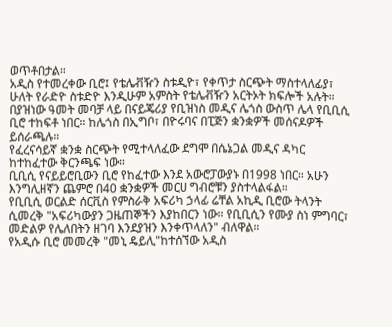ወጥቶበታል።
አዲስ የተመረቀው ቢሮ፤ የቴሌቭዥን ስቱዲዮ፣ የቀጥታ ስርጭት ማስተላለፊያ፣ ሁለት የራድዮ ስቱድዮ እንዲሁም አምስት የቴሌቭዥን አርትኦት ክፍሎች አሉት።
በያዝነው ዓመት መባቻ ላይ በናይጄሪያ የቢዝነስ መዲና ሌጎስ ውስጥ ሌላ የቢቢሲ ቢሮ ተከፍቶ ነበር። ከሌጎስ በኢግቦ፣ በዮሩባና በፒጅን ቋንቋዎች መሰናዶዎች ይሰራጫሉ።
የፈረናሳይኛ ቋንቋ ስርጭት የሚተላለፈው ደግሞ በሴኔጋል መዲና ዳካር ከተከፈተው ቅርንጫፍ ነው።
ቢቢሲ የናይይሮቢውን ቢሮ የከፈተው እንደ አውሮፓውያኑ በ1998 ነበር። አሁን እንግሊዘኛን ጨምሮ በ40 ቋንቋዎች መርሀ ግብሮቹን ያስተላልፋል።
የቢቢሲ ወርልድ ሰርቪስ የምስራቅ አፍሪካ ኃላፊ ሬቸል አኪዲ ቢሮው ትላንት ሲመረቅ "አፍሪካውያን ጋዜጠኞችን እያከበርን ነው። የቢቢሲን የሙያ ስነ ምግባር፣ መድልዎ የሌለበትን ዘገባ እንደያዝን እንቀጥላለን" ብለዋል።
የአዲሱ ቢሮ መመረቅ "መኒ ዴይሊ"ከተሰኘው አዲስ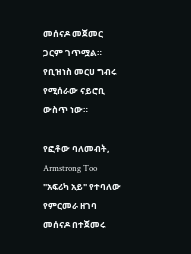መሰናዶ መጀመር ጋርም ገጥሟል። የቢዝነስ መርሀ ግብሩ የሚሰራው ናይሮቢ ውስጥ ነው።

የፎቶው ባለመብት, Armstrong Too
"አፍሪካ አይ" የተባለው የምርመራ ዘገባ መሰናዶ በተጀመሩ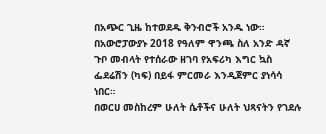በአጭር ጊዜ ከተወደዱ ቅንብሮች አንዱ ነው።
በአውሮፓውያኑ 2018 የዓለም ዋንጫ ስለ አንድ ዳኛ ጉቦ መብላት የተሰራው ዘገባ የአፍሪካ እግር ኳስ ፌደሬሽን (ካፍ) በይፋ ምርመራ እንዲጀምር ያነሳሳ ነበር።
በወርሀ መስከረም ሁለት ሴቶችና ሁለት ህጻናትን የገደሉ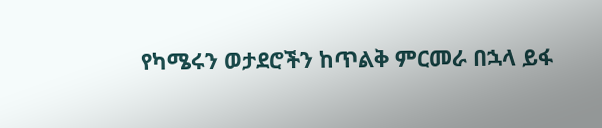የካሜሩን ወታደሮችን ከጥልቅ ምርመራ በኋላ ይፋ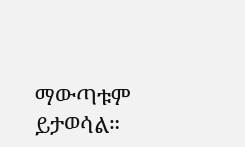ማውጣቱም ይታወሳል።